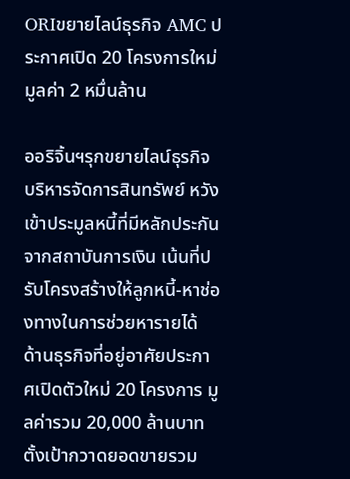ORIขยายไลน์ธุรกิจ AMC ประกาศเปิด 20 โครงการใหม่ มูลค่า 2 หมื่นล้าน

ออริจิ้นฯรุกขยายไลน์ธุรกิจบริหารจัดการสินทรัพย์ หวังเข้าประมูลหนี้ที่มีหลักประกัน จากสถาบันการเงิน เน้นที่ปรับโครงสร้างให้ลูกหนี้-หาช่องทางในการช่วยหารายได้ ด้านธุรกิจที่อยู่อาศัยประกาศเปิดตัวใหม่ 20 โครงการ มูลค่ารวม 20,000 ล้านบาท ตั้งเป้ากวาดยอดขายรวม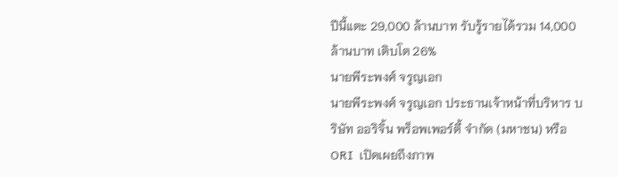ปีนี้แตะ 29,000 ล้านบาท รับรู้รายได้รวม 14,000 ล้านบาท เติบโต 26%
นายพีระพงศ์ จรูญเอก
นายพีระพงศ์ จรูญเอก ประธานเจ้าหน้าที่บริหาร บริษัท ออริจิ้น พร็อพเพอร์ตี้ จำกัด (มหาชน) หรือ ORI  เปิดเผยถึงภาพ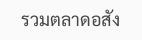รวมตลาดอสัง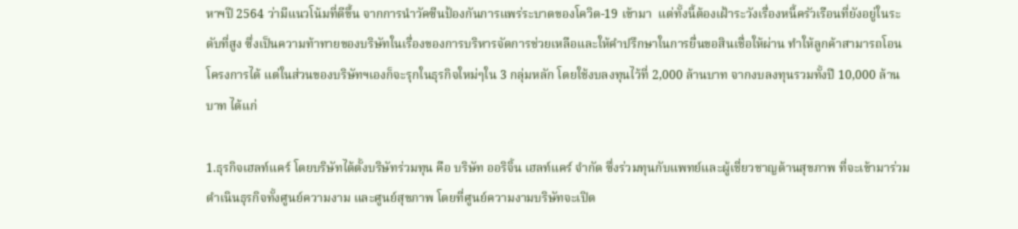หาฯปี 2564 ว่ามีแนวโน้มที่ดีขึ้น จากการนำวัคซีนป้องกันการแพร่ระบาดของโควิด-19 เข้ามา  แต่ทั้งนี้ต้องเฝ้าระวังเรื่องหนี้ครัวเรือนที่ยังอยู่ในระดับที่สูง ซึ่งเป็นความท้าทายของบริษัทในเรื่องของการบริหารจัดการช่วยเหลือและให้คำปรึกษาในการยื่นขอสินเชื่อให้ผ่าน ทำให้ลูกค้าสามารถโอนโครงการได้ แต่ในส่วนของบริษัทฯเองก็จะรุกในธุรกิจใหม่ๆใน 3 กลุ่มหลัก โดยใช้งบลงทุนไว้ที่ 2,000 ล้านบาท จากงบลงทุนรวมทั้งปี 10,000 ล้านบาท ได้แก่

1.ธุรกิจเฮลท์แคร์ โดยบริษัทได้ตั้งบริษัทร่วมทุน คือ บริษัท ออริจิ้น เฮลท์แคร์ จํากัด ซึ่งร่วมทุนกับแพทย์และผู้เชี่ยวชาญด้านสุขภาพ ที่จะเข้ามาร่วมดำเนินธุรกิจทั้งศูนย์ความงาม และศูนย์สุขภาพ โดยที่ศูนย์ความงามบริษัทจะเปิด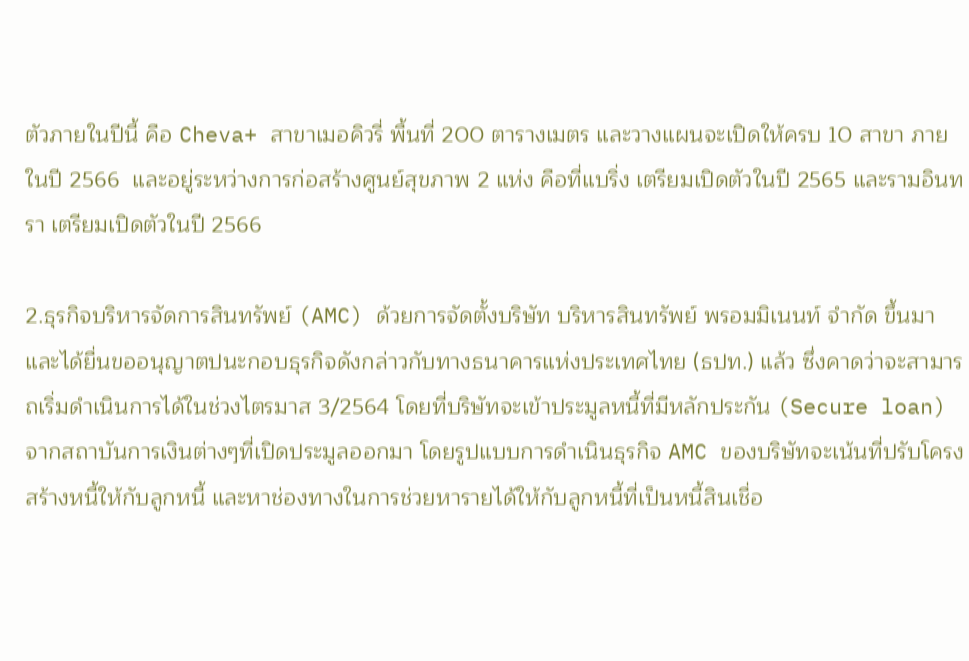ตัวภายในปีนี้ คือ Cheva+ สาขาเมอคิวรี่ พื้นที่ 200 ตารางเมตร และวางแผนจะเปิดให้ครบ 10 สาขา ภายในปี 2566  และอยู่ระหว่างการก่อสร้างศูนย์สุขภาพ 2 แห่ง คือที่แบริ่ง เตรียมเปิดตัวในปี 2565 และรามอินทรา เตรียมเปิดตัวในปี 2566

2.ธุรกิจบริหารจัดการสินทรัพย์ (AMC) ด้วยการจัดตั้งบริษัท บริหารสินทรัพย์ พรอมมิเนนท์ จํากัด ขึ้นมา และได้ยื่นขออนุญาตปนะกอบธุรกิจดังกล่าวกับทางธนาคารแห่งประเทศไทย (ธปท.) แล้ว ซึ่งคาดว่าจะสามารถเริ่มดำเนินการได้ในช่วงไตรมาส 3/2564 โดยที่บริษัทจะเข้าประมูลหนี้ที่มีหลักประกัน (Secure loan) จากสถาบันการเงินต่างๆที่เปิดประมูลออกมา โดยรูปแบบการดำเนินธุรกิจ AMC ของบริษัทจะเน้นที่ปรับโครงสร้างหนี้ให้กับลูกหนี้ และหาช่องทางในการช่วยหารายได้ให้กับลูกหนี้ที่เป็นหนี้สินเชื่อ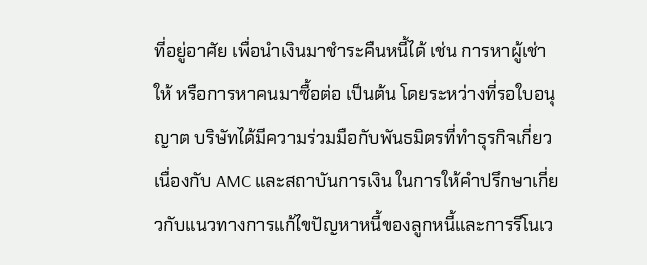ที่อยู่อาศัย เพื่อนำเงินมาชำระคืนหนี้ได้ เช่น การหาผู้เช่าให้ หรือการหาคนมาซื้อต่อ เป็นต้น โดยระหว่างที่รอใบอนุญาต บริษัทได้มีความร่วมมือกับพันธมิตรที่ทำธุรกิจเกี่ยวเนื่องกับ AMC และสถาบันการเงิน ในการให้คำปรึกษาเกี่ยวกับแนวทางการแก้ไขปัญหาหนี้ของลูกหนี้และการรีโนเว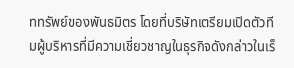ททรัพย์ของพันธมิตร โดยที่บริษัทเตรียมเปิดตัวทีมผู้บริหารที่มีความเชี่ยวชาญในธุรกิจดังกล่าวในเร็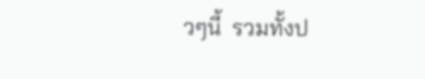วๆนี้  รวมทั้งป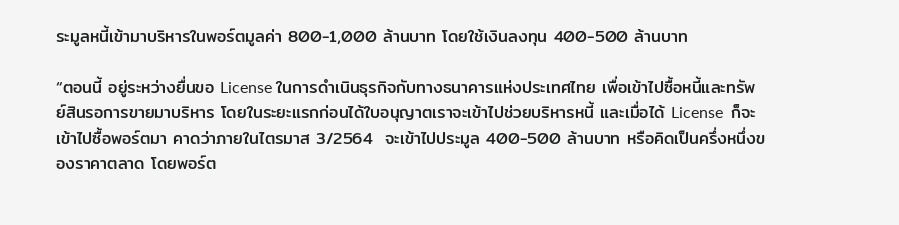ระมูลหนี้เข้ามาบริหารในพอร์ตมูลค่า 800-1,000 ล้านบาท โดยใช้เงินลงทุน 400-500 ล้านบาท

“ตอนนี้ อยู่ระหว่างยื่นขอ License ในการดำเนินธุรกิจกับทางธนาคารแห่งประเทศไทย เพื่อเข้าไปซื้อหนี้และทรัพย์สินรอการขายมาบริหาร โดยในระยะแรกก่อนได้ใบอนุญาตเราจะเข้าไปช่วยบริหารหนี้ และเมื่อได้ License  ก็จะเข้าไปซื้อพอร์ตมา คาดว่าภายในไตรมาส 3/2564  จะเข้าไปประมูล 400-500 ล้านบาท หรือคิดเป็นครึ่งหนึ่งของราคาตลาด โดยพอร์ต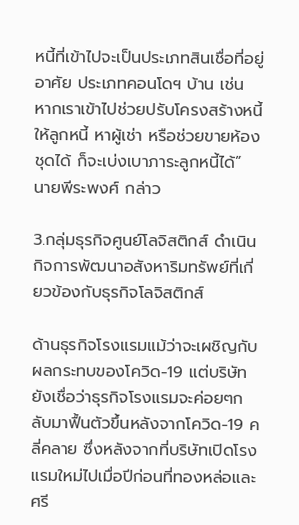หนี้ที่เข้าไปจะเป็นประเภทสินเชื่อที่อยู่อาศัย ประเภทคอนโดฯ บ้าน เช่น หากเราเข้าไปช่วยปรับโครงสร้างหนี้ให้ลูกหนี้ หาผู้เช่า หรือช่วยขายห้องชุดได้ ก็จะเบ่งเบาภาระลูกหนี้ได้” นายพีระพงศ์ กล่าว

3.กลุ่มธุรกิจศูนย์โลจิสติกส์ ดำเนินกิจการพัฒนาอสังหาริมทรัพย์ที่เกี่ยวข้องกับธุรกิจโลจิสติกส์

ด้านธุรกิจโรงแรมแม้ว่าจะเผชิญกับผลกระทบของโควิด-19 แต่บริษัทยังเชื่อว่าธุรกิจโรงแรมจะค่อยๆกลับมาฟื้นตัวขึ้นหลังจากโควิด-19 คลี่คลาย ซึ่งหลังจากที่บริษัทเปิดโรงแรมใหม่ไปเมื่อปีก่อนที่ทองหล่อและศรี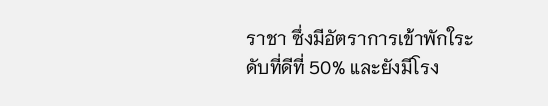ราชา ซึ่งมีอัตราการเข้าพักใระดับที่ดีที่ 50% และยังมีโรง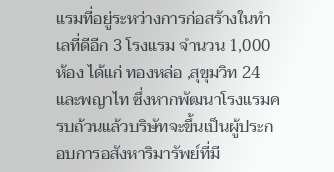แรมที่อยู่ระหว่างการก่อสร้างในทำเลที่ดีอีก 3 โรงแรม จำนวน 1,000 ห้อง ได้แก่ ทองหล่อ ,สุขุมวิท 24 และพญาไท ซึ่งหากพัฒนาโรงแรมครบถ้วนแล้วบริษัทจะขึ้นเป็นผู้ประกอบการอสังหาริมารัพย์ที่มี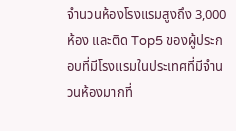จำนวนห้องโรงแรมสูงถึง 3,000 ห้อง และติด Top5 ของผู้ประกอบที่มีโรงแรมในประเทศที่มีจำนวนห้องมากที่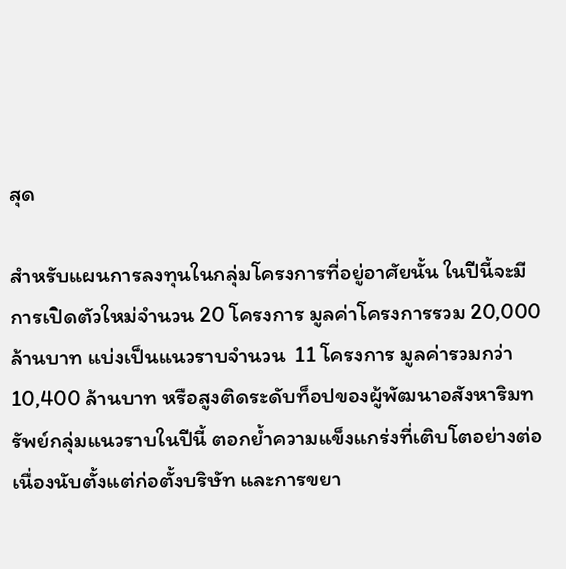สุด

สำหรับแผนการลงทุนในกลุ่มโครงการที่อยู่อาศัยนั้น ในปีนี้จะมีการเปิดตัวใหม่จำนวน 20 โครงการ มูลค่าโครงการรวม 20,000 ล้านบาท แบ่งเป็นแนวราบจำนวน  11 โครงการ มูลค่ารวมกว่า 10,400 ล้านบาท หรือสูงติดระดับท็อปของผู้พัฒนาอสังหาริมทรัพย์กลุ่มแนวราบในปีนี้ ตอกย้ำความแข็งแกร่งที่เติบโตอย่างต่อเนื่องนับตั้งแต่ก่อตั้งบริษัท และการขยา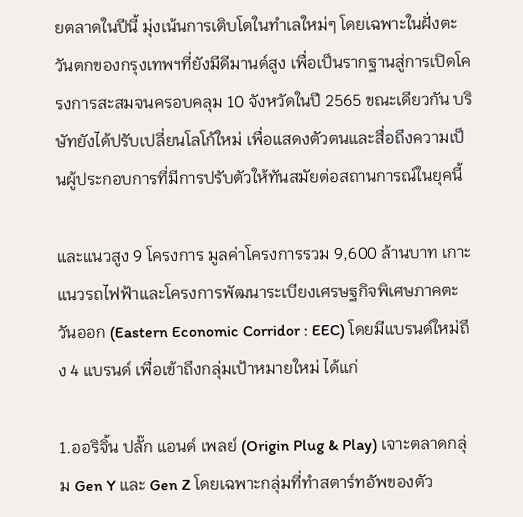ยตลาดในปีนี้ มุ่งเน้นการเติบโตในทำเลใหม่ๆ โดยเฉพาะในฝั่งตะวันตกของกรุงเทพฯที่ยังมีดีมานด์สูง เพื่อเป็นรากฐานสู่การเปิดโครงการสะสมจนครอบคลุม 10 จังหวัดในปี 2565 ขณะเดียวกัน บริษัทยังได้ปรับเปลี่ยนโลโก้ใหม่ เพื่อแสดงตัวตนและสื่อถึงความเป็นผู้ประกอบการที่มีการปรับตัวให้ทันสมัยต่อสถานการณ์ในยุคนี้

และแนวสูง 9 โครงการ มูลค่าโครงการรวม 9,600 ล้านบาท เกาะแนวรถไฟฟ้าและโครงการพัฒนาระเบียงเศรษฐกิจพิเศษภาคตะวันออก (Eastern Economic Corridor : EEC) โดยมีแบรนด์ใหม่ถึง 4 แบรนด์ เพื่อเข้าถึงกลุ่มเป้าหมายใหม่ ได้แก่

1.ออริจิ้น ปลั๊ก แอนด์ เพลย์ (Origin Plug & Play) เจาะตลาดกลุ่ม Gen Y และ Gen Z โดยเฉพาะกลุ่มที่ทำสตาร์ทอัพของตัว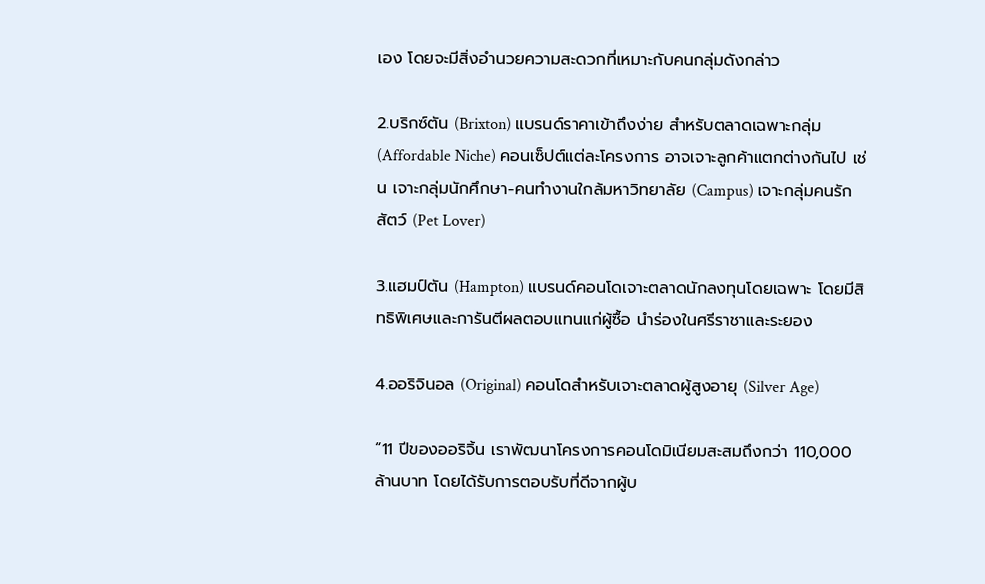เอง โดยจะมีสิ่งอำนวยความสะดวกที่เหมาะกับคนกลุ่มดังกล่าว

2.บริกซ์ตัน (Brixton) แบรนด์ราคาเข้าถึงง่าย สำหรับตลาดเฉพาะกลุ่ม (Affordable Niche) คอนเซ็ปต์แต่ละโครงการ อาจเจาะลูกค้าแตกต่างกันไป เช่น เจาะกลุ่มนักศึกษา-คนทำงานใกล้มหาวิทยาลัย (Campus) เจาะกลุ่มคนรักสัตว์ (Pet Lover)

3.แฮมป์ตัน (Hampton) แบรนด์คอนโดเจาะตลาดนักลงทุนโดยเฉพาะ โดยมีสิทธิพิเศษและการันตีผลตอบแทนแก่ผู้ซื้อ นำร่องในศรีราชาและระยอง

4.ออริจินอล (Original) คอนโดสำหรับเจาะตลาดผู้สูงอายุ (Silver Age)

“11 ปีของออริจิ้น เราพัฒนาโครงการคอนโดมิเนียมสะสมถึงกว่า 110,000 ล้านบาท โดยได้รับการตอบรับที่ดีจากผู้บ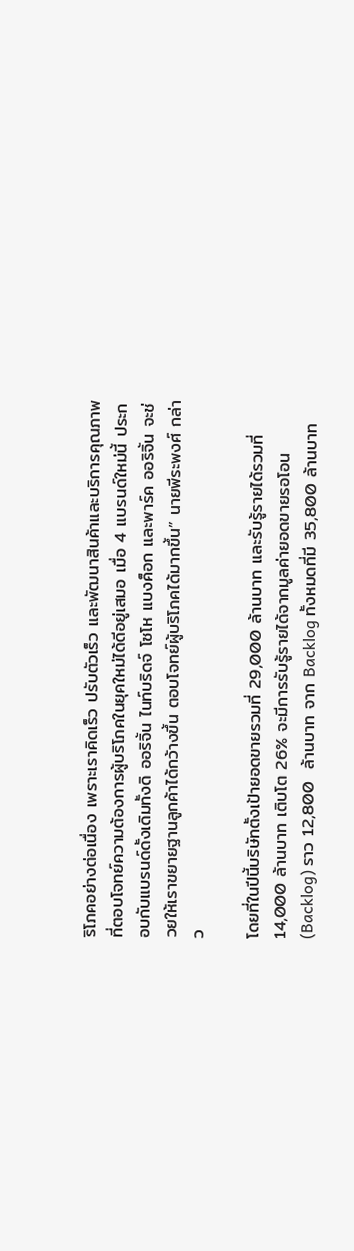ริโภคอย่างต่อเนื่อง เพราะเราคิดเร็ว ปรับตัวเร็ว และพัฒนาสินค้าและบริการคุณภาพที่ตอบโจทย์ความต้องการผู้บริโภคในยุคใหม่ได้ดีอยู่เสมอ เมื่อ 4 แบรนด์ใหม่นี้ ประกอบกับแบรนด์ดั้งเดิมทั้งดิ ออริจิ้น ไนท์บริดจ์ โซโห แบงค็อก และพาร์ค ออริจิ้น จะช่วยให้เราขยายฐานลูกค้าได้กว้างขึ้น ตอบโจทย์ผู้บริโภคได้มากขึ้น” นายพีระพงศ์ กล่าว

โดยที่ในปีนี้บริษัทตั้งเป้ายอดขายรวมที่ 29,000 ล้านบาท และรับรู้รายได้รวมที่ 14,000 ล้านบาท เติบโต 26% จะมีการรับรู้รายได้จากมูลค่ายอดขายรอโอน (Backlog) ราว 12,800  ล้านบาท จาก Backlog ทั้งหมดที่มี 35,800 ล้านบาท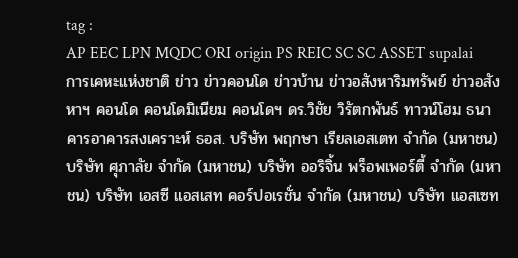tag :
AP EEC LPN MQDC ORI origin PS REIC SC SC ASSET supalai การเคหะแห่งชาติ ข่าว ข่าวคอนโด ข่าวบ้าน ข่าวอสังหาริมทรัพย์ ข่าวอสังหาฯ คอนโด คอนโดมิเนียม คอนโดฯ ดร.วิชัย วิรัตกพันธ์ ทาวน์โฮม ธนาคารอาคารสงเคราะห์ ธอส. บริษัท พฤกษา เรียลเอสเตท จำกัด (มหาชน) บริษัท ศุภาลัย จำกัด (มหาชน) บริษัท ออริจิ้น พร็อพเพอร์ตี้ จำกัด (มหาชน) บริษัท เอสซี แอสเสท คอร์ปอเรชั่น จำกัด (มหาชน) บริษัท แอสเซท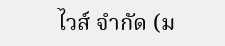ไวส์ จำกัด (ม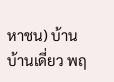หาชน) บ้าน บ้านเดี่ยว พฤ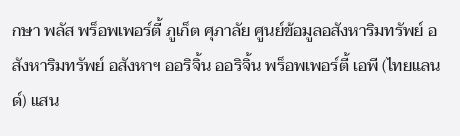กษา พลัส พร็อพเพอร์ตี้ ภูเก็ต ศุภาลัย ศูนย์ข้อมูลอสังหาริมทรัพย์ อสังหาริมทรัพย์ อสังหาฯ ออริจิ้น ออริจิ้น พร็อพเพอร์ตี้ เอพี (ไทยแลนด์) แสน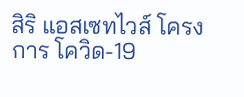สิริ แอสเซทไวส์ โครงการ โควิด-19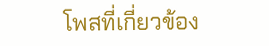โพสที่เกี่ยวข้อง